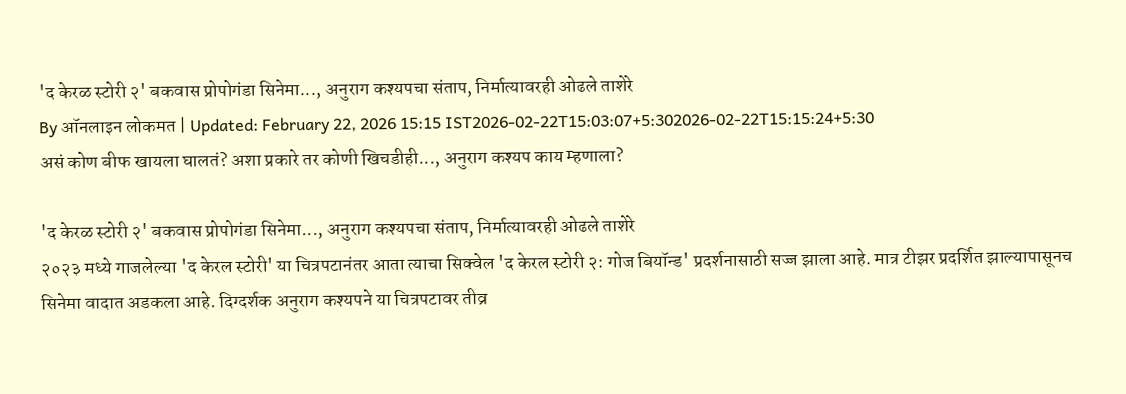'द केरळ स्टोरी २' बकवास प्रोपोगंडा सिनेमा..., अनुराग कश्यपचा संताप, निर्मात्यावरही ओढले ताशेरे
By ऑनलाइन लोकमत | Updated: February 22, 2026 15:15 IST2026-02-22T15:03:07+5:302026-02-22T15:15:24+5:30
असं कोण बीफ खायला घालतं? अशा प्रकारे तर कोणी खिचडीही..., अनुराग कश्यप काय म्हणाला?

'द केरळ स्टोरी २' बकवास प्रोपोगंडा सिनेमा..., अनुराग कश्यपचा संताप, निर्मात्यावरही ओढले ताशेरे
२०२३ मध्ये गाजलेल्या 'द केरल स्टोरी' या चित्रपटानंतर आता त्याचा सिक्वेल 'द केरल स्टोरी २: गोज बियॉन्ड' प्रदर्शनासाठी सज्ज झाला आहे. मात्र टीझर प्रदर्शित झाल्यापासूनच सिनेमा वादात अडकला आहे. दिग्दर्शक अनुराग कश्यपने या चित्रपटावर तीव्र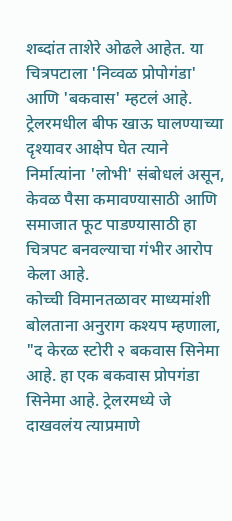शब्दांत ताशेरे ओढले आहेत. या चित्रपटाला 'निव्वळ प्रोपोगंडा' आणि 'बकवास' म्हटलं आहे. ट्रेलरमधील बीफ खाऊ घालण्याच्या दृश्यावर आक्षेप घेत त्याने निर्मात्यांना 'लोभी' संबोधलं असून, केवळ पैसा कमावण्यासाठी आणि समाजात फूट पाडण्यासाठी हा चित्रपट बनवल्याचा गंभीर आरोप केला आहे.
कोच्ची विमानतळावर माध्यमांशी बोलताना अनुराग कश्यप म्हणाला, "द केरळ स्टोरी २ बकवास सिनेमा आहे. हा एक बकवास प्रोपगंडा सिनेमा आहे. ट्रेलरमध्ये जे दाखवलंय त्याप्रमाणे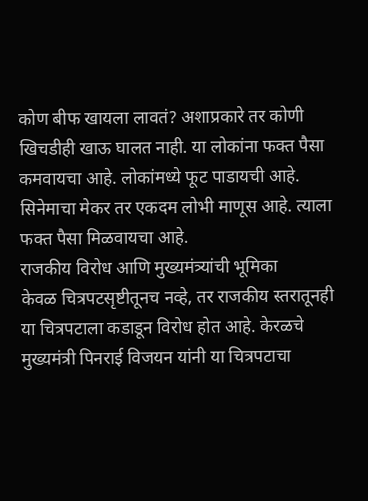कोण बीफ खायला लावतं? अशाप्रकारे तर कोणी खिचडीही खाऊ घालत नाही. या लोकांना फक्त पैसा कमवायचा आहे. लोकांमध्ये फूट पाडायची आहे. सिनेमाचा मेकर तर एकदम लोभी माणूस आहे. त्याला फक्त पैसा मिळवायचा आहे.
राजकीय विरोध आणि मुख्यमंत्र्यांची भूमिका
केवळ चित्रपटसृष्टीतूनच नव्हे, तर राजकीय स्तरातूनही या चित्रपटाला कडाडून विरोध होत आहे. केरळचे मुख्यमंत्री पिनराई विजयन यांनी या चित्रपटाचा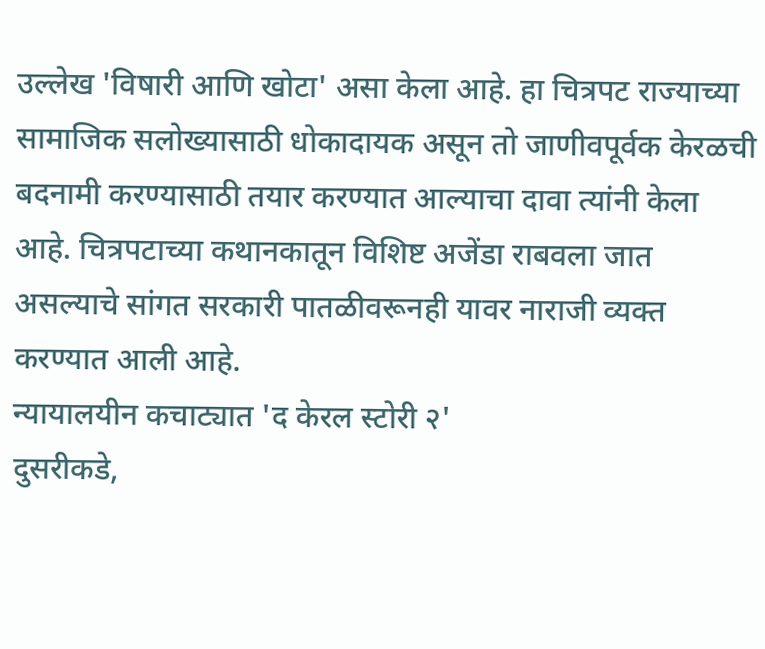उल्लेख 'विषारी आणि खोटा' असा केला आहे. हा चित्रपट राज्याच्या सामाजिक सलोख्यासाठी धोकादायक असून तो जाणीवपूर्वक केरळची बदनामी करण्यासाठी तयार करण्यात आल्याचा दावा त्यांनी केला आहे. चित्रपटाच्या कथानकातून विशिष्ट अजेंडा राबवला जात असल्याचे सांगत सरकारी पातळीवरूनही यावर नाराजी व्यक्त करण्यात आली आहे.
न्यायालयीन कचाट्यात 'द केरल स्टोरी २'
दुसरीकडे,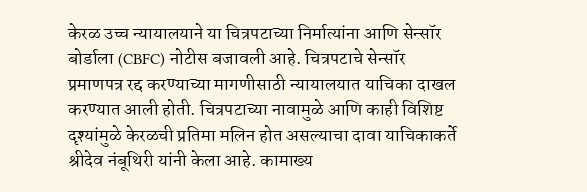केरळ उच्च न्यायालयाने या चित्रपटाच्या निर्मात्यांना आणि सेन्सॉर बोर्डाला (CBFC) नोटीस बजावली आहे. चित्रपटाचे सेन्सॉर प्रमाणपत्र रद्द करण्याच्या मागणीसाठी न्यायालयात याचिका दाखल करण्यात आली होती. चित्रपटाच्या नावामुळे आणि काही विशिष्ट दृश्यांमुळे केरळची प्रतिमा मलिन होत असल्याचा दावा याचिकाकर्ते श्रीदेव नंबूथिरी यांनी केला आहे. कामाख्य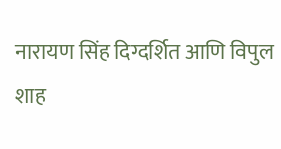नारायण सिंह दिग्दर्शित आणि विपुल शाह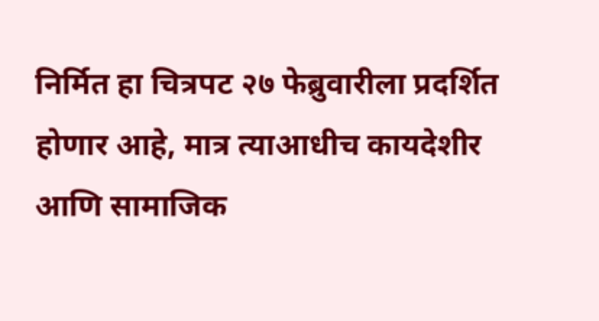निर्मित हा चित्रपट २७ फेब्रुवारीला प्रदर्शित होणार आहे, मात्र त्याआधीच कायदेशीर आणि सामाजिक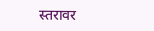स्तरावर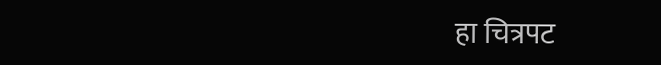हा चित्रपट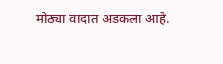मोठ्या वादात अडकला आहे.